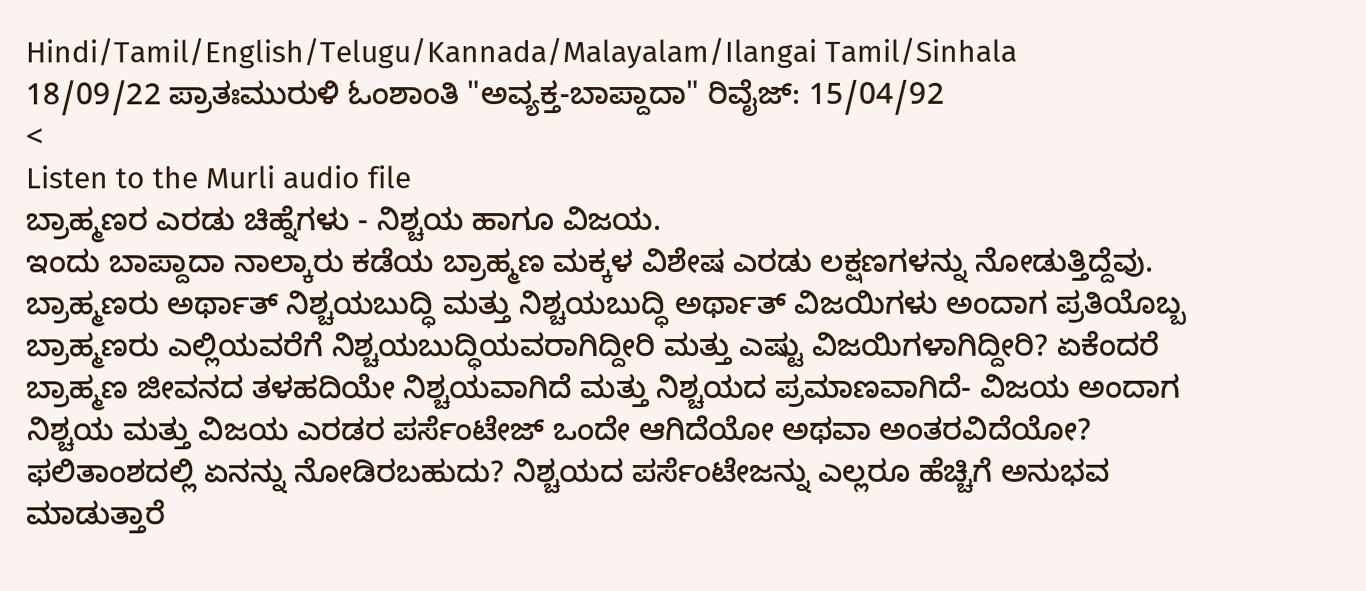Hindi/Tamil/English/Telugu/Kannada/Malayalam/Ilangai Tamil/Sinhala
18/09/22 ಪ್ರಾತಃಮುರುಳಿ ಓಂಶಾಂತಿ "ಅವ್ಯಕ್ತ-ಬಾಪ್ದಾದಾ" ರಿವೈಜ್: 15/04/92
<
Listen to the Murli audio file
ಬ್ರಾಹ್ಮಣರ ಎರಡು ಚಿಹ್ನೆಗಳು - ನಿಶ್ಚಯ ಹಾಗೂ ವಿಜಯ.
ಇಂದು ಬಾಪ್ದಾದಾ ನಾಲ್ಕಾರು ಕಡೆಯ ಬ್ರಾಹ್ಮಣ ಮಕ್ಕಳ ವಿಶೇಷ ಎರಡು ಲಕ್ಷಣಗಳನ್ನು ನೋಡುತ್ತಿದ್ದೆವು. ಬ್ರಾಹ್ಮಣರು ಅರ್ಥಾತ್ ನಿಶ್ಚಯಬುದ್ಧಿ ಮತ್ತು ನಿಶ್ಚಯಬುದ್ಧಿ ಅರ್ಥಾತ್ ವಿಜಯಿಗಳು ಅಂದಾಗ ಪ್ರತಿಯೊಬ್ಬ ಬ್ರಾಹ್ಮಣರು ಎಲ್ಲಿಯವರೆಗೆ ನಿಶ್ಚಯಬುದ್ಧಿಯವರಾಗಿದ್ದೀರಿ ಮತ್ತು ಎಷ್ಟು ವಿಜಯಿಗಳಾಗಿದ್ದೀರಿ? ಏಕೆಂದರೆ ಬ್ರಾಹ್ಮಣ ಜೀವನದ ತಳಹದಿಯೇ ನಿಶ್ಚಯವಾಗಿದೆ ಮತ್ತು ನಿಶ್ಚಯದ ಪ್ರಮಾಣವಾಗಿದೆ- ವಿಜಯ ಅಂದಾಗ ನಿಶ್ಚಯ ಮತ್ತು ವಿಜಯ ಎರಡರ ಪರ್ಸೆಂಟೇಜ್ ಒಂದೇ ಆಗಿದೆಯೋ ಅಥವಾ ಅಂತರವಿದೆಯೋ? ಫಲಿತಾಂಶದಲ್ಲಿ ಏನನ್ನು ನೋಡಿರಬಹುದು? ನಿಶ್ಚಯದ ಪರ್ಸೆಂಟೇಜನ್ನು ಎಲ್ಲರೂ ಹೆಚ್ಚಿಗೆ ಅನುಭವ ಮಾಡುತ್ತಾರೆ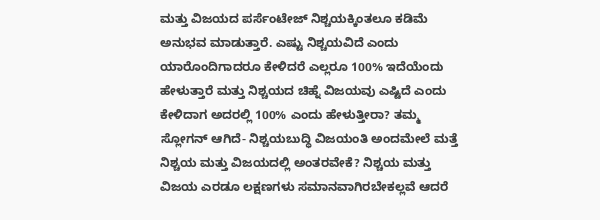ಮತ್ತು ವಿಜಯದ ಪರ್ಸೆಂಟೇಜ್ ನಿಶ್ಚಯಕ್ಕಿಂತಲೂ ಕಡಿಮೆ ಅನುಭವ ಮಾಡುತ್ತಾರೆ. ಎಷ್ಟು ನಿಶ್ಚಯವಿದೆ ಎಂದು ಯಾರೊಂದಿಗಾದರೂ ಕೇಳಿದರೆ ಎಲ್ಲರೂ 100% ಇದೆಯೆಂದು ಹೇಳುತ್ತಾರೆ ಮತ್ತು ನಿಶ್ಚಯದ ಚಿಹ್ನೆ ವಿಜಯವು ಎಷ್ಟಿದೆ ಎಂದು ಕೇಳಿದಾಗ ಅದರಲ್ಲಿ 100% ಎಂದು ಹೇಳುತ್ತೀರಾ? ತಮ್ಮ ಸ್ಲೋಗನ್ ಆಗಿದೆ- ನಿಶ್ಚಯಬುದ್ಧಿ ವಿಜಯಂತಿ ಅಂದಮೇಲೆ ಮತ್ತೆ ನಿಶ್ಚಯ ಮತ್ತು ವಿಜಯದಲ್ಲಿ ಅಂತರವೇಕೆ? ನಿಶ್ಚಯ ಮತ್ತು ವಿಜಯ ಎರಡೂ ಲಕ್ಷಣಗಳು ಸಮಾನವಾಗಿರಬೇಕಲ್ಲವೆ ಆದರೆ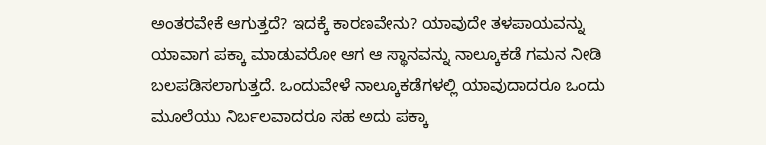ಅಂತರವೇಕೆ ಆಗುತ್ತದೆ? ಇದಕ್ಕೆ ಕಾರಣವೇನು? ಯಾವುದೇ ತಳಪಾಯವನ್ನು ಯಾವಾಗ ಪಕ್ಕಾ ಮಾಡುವರೋ ಆಗ ಆ ಸ್ಥಾನವನ್ನು ನಾಲ್ಕೂಕಡೆ ಗಮನ ನೀಡಿ ಬಲಪಡಿಸಲಾಗುತ್ತದೆ. ಒಂದುವೇಳೆ ನಾಲ್ಕೂಕಡೆಗಳಲ್ಲಿ ಯಾವುದಾದರೂ ಒಂದು ಮೂಲೆಯು ನಿರ್ಬಲವಾದರೂ ಸಹ ಅದು ಪಕ್ಕಾ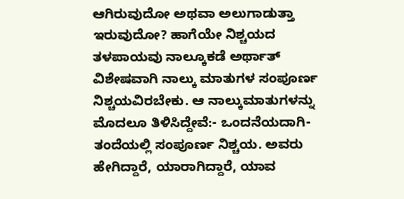ಆಗಿರುವುದೋ ಅಥವಾ ಅಲುಗಾಡುತ್ತಾ ಇರುವುದೋ? ಹಾಗೆಯೇ ನಿಶ್ಚಯದ ತಳಪಾಯವು ನಾಲ್ಕೂಕಡೆ ಅರ್ಥಾತ್ ವಿಶೇಷವಾಗಿ ನಾಲ್ಕು ಮಾತುಗಳ ಸಂಪೂರ್ಣ ನಿಶ್ಚಯವಿರಬೇಕು. ಆ ನಾಲ್ಕುಮಾತುಗಳನ್ನು ಮೊದಲೂ ತಿಳಿಸಿದ್ದೇವೆ:- ಒಂದನೆಯದಾಗಿ- ತಂದೆಯಲ್ಲಿ ಸಂಪೂರ್ಣ ನಿಶ್ಚಯ. ಅವರು ಹೇಗಿದ್ದಾರೆ, ಯಾರಾಗಿದ್ದಾರೆ, ಯಾವ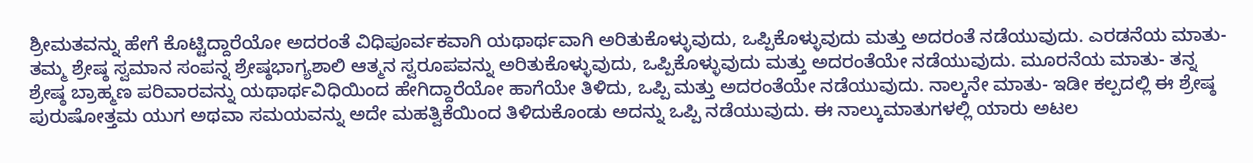ಶ್ರೀಮತವನ್ನು ಹೇಗೆ ಕೊಟ್ಟಿದ್ದಾರೆಯೋ ಅದರಂತೆ ವಿಧಿಪೂರ್ವಕವಾಗಿ ಯಥಾರ್ಥವಾಗಿ ಅರಿತುಕೊಳ್ಳುವುದು, ಒಪ್ಪಿಕೊಳ್ಳುವುದು ಮತ್ತು ಅದರಂತೆ ನಡೆಯುವುದು. ಎರಡನೆಯ ಮಾತು- ತಮ್ಮ ಶ್ರೇಷ್ಠ ಸ್ವಮಾನ ಸಂಪನ್ನ ಶ್ರೇಷ್ಠಭಾಗ್ಯಶಾಲಿ ಆತ್ಮನ ಸ್ವರೂಪವನ್ನು ಅರಿತುಕೊಳ್ಳುವುದು, ಒಪ್ಪಿಕೊಳ್ಳುವುದು ಮತ್ತು ಅದರಂತೆಯೇ ನಡೆಯುವುದು. ಮೂರನೆಯ ಮಾತು- ತನ್ನ ಶ್ರೇಷ್ಠ ಬ್ರಾಹ್ಮಣ ಪರಿವಾರವನ್ನು ಯಥಾರ್ಥವಿಧಿಯಿಂದ ಹೇಗಿದ್ದಾರೆಯೋ ಹಾಗೆಯೇ ತಿಳಿದು, ಒಪ್ಪಿ ಮತ್ತು ಅದರಂತೆಯೇ ನಡೆಯುವುದು. ನಾಲ್ಕನೇ ಮಾತು- ಇಡೀ ಕಲ್ಪದಲ್ಲಿ ಈ ಶ್ರೇಷ್ಠ ಪುರುಷೋತ್ತಮ ಯುಗ ಅಥವಾ ಸಮಯವನ್ನು ಅದೇ ಮಹತ್ವಿಕೆಯಿಂದ ತಿಳಿದುಕೊಂಡು ಅದನ್ನು ಒಪ್ಪಿ ನಡೆಯುವುದು. ಈ ನಾಲ್ಕುಮಾತುಗಳಲ್ಲಿ ಯಾರು ಅಟಲ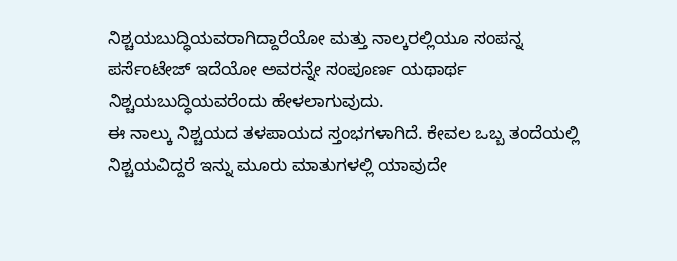ನಿಶ್ಚಯಬುದ್ಧಿಯವರಾಗಿದ್ದಾರೆಯೋ ಮತ್ತು ನಾಲ್ಕರಲ್ಲಿಯೂ ಸಂಪನ್ನ ಪರ್ಸೆಂಟೇಜ್ ಇದೆಯೋ ಅವರನ್ನೇ ಸಂಪೂರ್ಣ ಯಥಾರ್ಥ ನಿಶ್ಚಯಬುದ್ಧಿಯವರೆಂದು ಹೇಳಲಾಗುವುದು.
ಈ ನಾಲ್ಕು ನಿಶ್ಚಯದ ತಳಪಾಯದ ಸ್ತಂಭಗಳಾಗಿದೆ. ಕೇವಲ ಒಬ್ಬ ತಂದೆಯಲ್ಲಿ ನಿಶ್ಚಯವಿದ್ದರೆ ಇನ್ನು ಮೂರು ಮಾತುಗಳಲ್ಲಿ ಯಾವುದೇ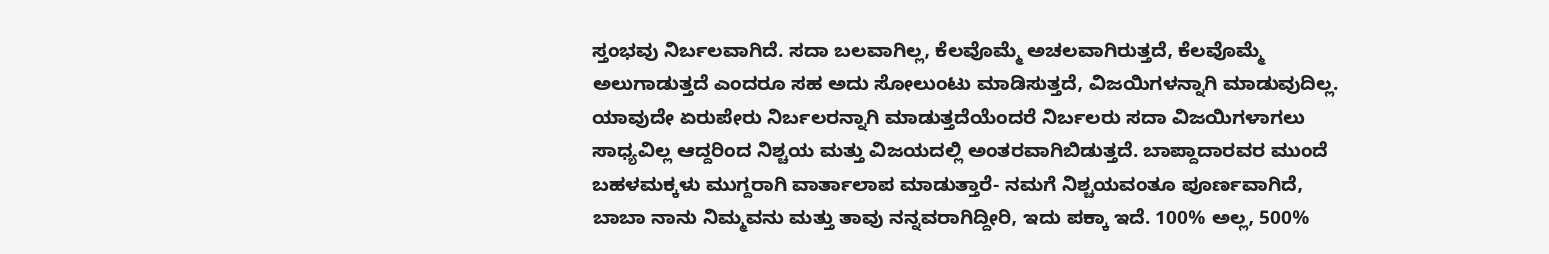ಸ್ತಂಭವು ನಿರ್ಬಲವಾಗಿದೆ. ಸದಾ ಬಲವಾಗಿಲ್ಲ, ಕೆಲವೊಮ್ಮೆ ಅಚಲವಾಗಿರುತ್ತದೆ, ಕೆಲವೊಮ್ಮೆ ಅಲುಗಾಡುತ್ತದೆ ಎಂದರೂ ಸಹ ಅದು ಸೋಲುಂಟು ಮಾಡಿಸುತ್ತದೆ, ವಿಜಯಿಗಳನ್ನಾಗಿ ಮಾಡುವುದಿಲ್ಲ. ಯಾವುದೇ ಏರುಪೇರು ನಿರ್ಬಲರನ್ನಾಗಿ ಮಾಡುತ್ತದೆಯೆಂದರೆ ನಿರ್ಬಲರು ಸದಾ ವಿಜಯಿಗಳಾಗಲು ಸಾಧ್ಯವಿಲ್ಲ ಆದ್ದರಿಂದ ನಿಶ್ಚಯ ಮತ್ತು ವಿಜಯದಲ್ಲಿ ಅಂತರವಾಗಿಬಿಡುತ್ತದೆ. ಬಾಪ್ದಾದಾರವರ ಮುಂದೆ ಬಹಳಮಕ್ಕಳು ಮುಗ್ದರಾಗಿ ವಾರ್ತಾಲಾಪ ಮಾಡುತ್ತಾರೆ- ನಮಗೆ ನಿಶ್ಚಯವಂತೂ ಪೂರ್ಣವಾಗಿದೆ, ಬಾಬಾ ನಾನು ನಿಮ್ಮವನು ಮತ್ತು ತಾವು ನನ್ನವರಾಗಿದ್ದೀರಿ, ಇದು ಪಕ್ಕಾ ಇದೆ. 100% ಅಲ್ಲ, 500%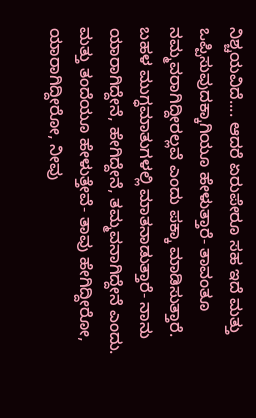ನಿಶ್ಚಯವಿದೆ.... ಆದರೆ ಏರುಪೇರೂ ಸಹ ಇದೆ ಮತ್ತು ಒಪ್ಪಿಸುವುದಕ್ಕಾಗಿಯೂ ಹೇಳುತ್ತಾರೆ- ತಾವಂತೂ ನಮ್ಮವರಾಗಿದ್ದೀರಲ್ಲವೆ ಎಂದು ಪಕ್ಕಾ ಮಾಡಿಸುತ್ತಾರೆ. ಬಹಳ ಮುಗ್ಧಮಾತುಗಳಲ್ಲಿ ಮಾತನಾಡುತ್ತಾರೆ- ನಾನು ಯಾರಾಗಿದ್ದೇನೆ, ಹೇಗಿದ್ದೇನೆ, ತಮ್ಮವನಾಗಿದ್ದೇನೆ ಎಂದು. ಮತ್ತು ತಂದೆಯೂ ಹೇಳುತ್ತೇವೆ- ತಾವು ಹೇಗಿದ್ದೀರೋ, ಯಾರಾಗಿದ್ದೀರೋ, ನೀವು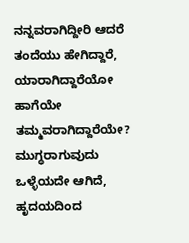ನನ್ನವರಾಗಿದ್ದೀರಿ ಆದರೆ ತಂದೆಯು ಹೇಗಿದ್ದಾರೆ, ಯಾರಾಗಿದ್ದಾರೆಯೋ ಹಾಗೆಯೇ ತಮ್ಮವರಾಗಿದ್ದಾರೆಯೇ? ಮುಗ್ಧರಾಗುವುದು ಒಳ್ಳೆಯದೇ ಆಗಿದೆ, ಹೃದಯದಿಂದ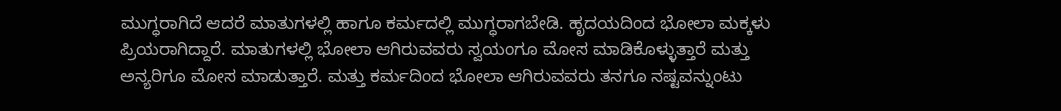ಮುಗ್ಧರಾಗಿದೆ ಆದರೆ ಮಾತುಗಳಲ್ಲಿ ಹಾಗೂ ಕರ್ಮದಲ್ಲಿ ಮುಗ್ಧರಾಗಬೇಡಿ. ಹೃದಯದಿಂದ ಭೋಲಾ ಮಕ್ಕಳು ಪ್ರಿಯರಾಗಿದ್ದಾರೆ. ಮಾತುಗಳಲ್ಲಿ ಭೋಲಾ ಆಗಿರುವವರು ಸ್ವಯಂಗೂ ಮೋಸ ಮಾಡಿಕೊಳ್ಳುತ್ತಾರೆ ಮತ್ತು ಅನ್ಯರಿಗೂ ಮೋಸ ಮಾಡುತ್ತಾರೆ. ಮತ್ತು ಕರ್ಮದಿಂದ ಭೋಲಾ ಆಗಿರುವವರು ತನಗೂ ನಷ್ಟವನ್ನುಂಟು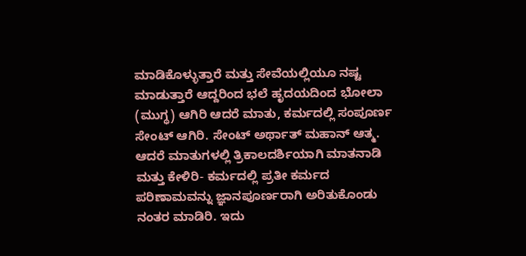ಮಾಡಿಕೊಳ್ಳುತ್ತಾರೆ ಮತ್ತು ಸೇವೆಯಲ್ಲಿಯೂ ನಷ್ಟ ಮಾಡುತ್ತಾರೆ ಆದ್ದರಿಂದ ಭಲೆ ಹೃದಯದಿಂದ ಭೋಲಾ (ಮುಗ್ಧ) ಆಗಿರಿ ಆದರೆ ಮಾತು, ಕರ್ಮದಲ್ಲಿ ಸಂಪೂರ್ಣ ಸೇಂಟ್ ಆಗಿರಿ. ಸೇಂಟ್ ಅರ್ಥಾತ್ ಮಹಾನ್ ಆತ್ಮ. ಆದರೆ ಮಾತುಗಳಲ್ಲಿ ತ್ರಿಕಾಲದರ್ಶಿಯಾಗಿ ಮಾತನಾಡಿ ಮತ್ತು ಕೇಳಿರಿ- ಕರ್ಮದಲ್ಲಿ ಪ್ರತೀ ಕರ್ಮದ ಪರಿಣಾಮವನ್ನು ಜ್ಞಾನಪೂರ್ಣರಾಗಿ ಅರಿತುಕೊಂಡು ನಂತರ ಮಾಡಿರಿ. ಇದು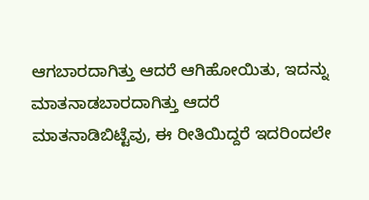ಆಗಬಾರದಾಗಿತ್ತು ಆದರೆ ಆಗಿಹೋಯಿತು, ಇದನ್ನು ಮಾತನಾಡಬಾರದಾಗಿತ್ತು ಆದರೆ ಮಾತನಾಡಿಬಿಟ್ಟೆವು, ಈ ರೀತಿಯಿದ್ದರೆ ಇದರಿಂದಲೇ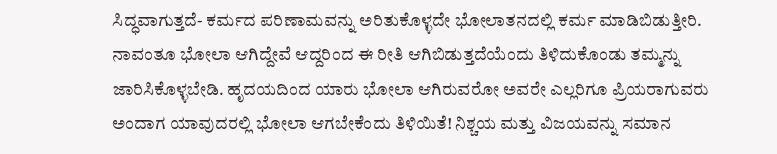ಸಿದ್ಧವಾಗುತ್ತದೆ- ಕರ್ಮದ ಪರಿಣಾಮವನ್ನು ಅರಿತುಕೊಳ್ಳದೇ ಭೋಲಾತನದಲ್ಲಿ ಕರ್ಮ ಮಾಡಿಬಿಡುತ್ತೀರಿ. ನಾವಂತೂ ಭೋಲಾ ಆಗಿದ್ದೇವೆ ಆದ್ದರಿಂದ ಈ ರೀತಿ ಆಗಿಬಿಡುತ್ತದೆಯೆಂದು ತಿಳಿದುಕೊಂಡು ತಮ್ಮನ್ನು ಜಾರಿಸಿಕೊಳ್ಳಬೇಡಿ. ಹೃದಯದಿಂದ ಯಾರು ಭೋಲಾ ಆಗಿರುವರೋ ಅವರೇ ಎಲ್ಲರಿಗೂ ಪ್ರಿಯರಾಗುವರು ಅಂದಾಗ ಯಾವುದರಲ್ಲಿ ಭೋಲಾ ಆಗಬೇಕೆಂದು ತಿಳಿಯಿತೆ! ನಿಶ್ಚಯ ಮತ್ತು ವಿಜಯವನ್ನು ಸಮಾನ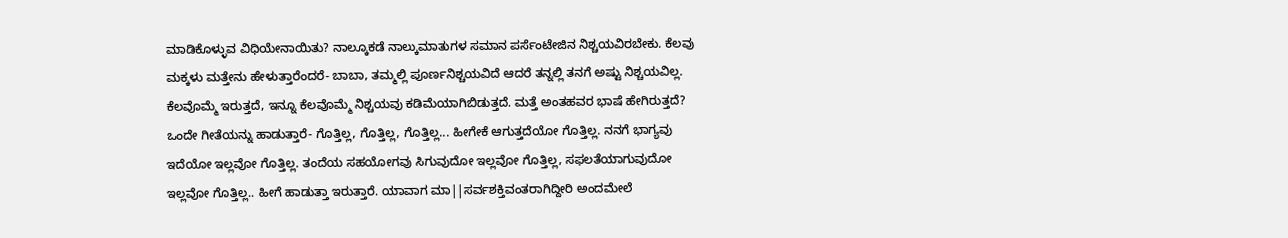ಮಾಡಿಕೊಳ್ಳುವ ವಿಧಿಯೇನಾಯಿತು? ನಾಲ್ಕೂಕಡೆ ನಾಲ್ಕುಮಾತುಗಳ ಸಮಾನ ಪರ್ಸೆಂಟೇಜಿನ ನಿಶ್ಚಯವಿರಬೇಕು. ಕೆಲವು ಮಕ್ಕಳು ಮತ್ತೇನು ಹೇಳುತ್ತಾರೆಂದರೆ- ಬಾಬಾ, ತಮ್ಮಲ್ಲಿ ಪೂರ್ಣನಿಶ್ಚಯವಿದೆ ಆದರೆ ತನ್ನಲ್ಲಿ ತನಗೆ ಅಷ್ಟು ನಿಶ್ಚಯವಿಲ್ಲ. ಕೆಲವೊಮ್ಮೆ ಇರುತ್ತದೆ, ಇನ್ನೂ ಕೆಲವೊಮ್ಮೆ ನಿಶ್ಚಯವು ಕಡಿಮೆಯಾಗಿಬಿಡುತ್ತದೆ. ಮತ್ತೆ ಅಂತಹವರ ಭಾಷೆ ಹೇಗಿರುತ್ತದೆ? ಒಂದೇ ಗೀತೆಯನ್ನು ಹಾಡುತ್ತಾರೆ- ಗೊತ್ತಿಲ್ಲ, ಗೊತ್ತಿಲ್ಲ, ಗೊತ್ತಿಲ್ಲ... ಹೀಗೇಕೆ ಆಗುತ್ತದೆಯೋ ಗೊತ್ತಿಲ್ಲ. ನನಗೆ ಭಾಗ್ಯವು ಇದೆಯೋ ಇಲ್ಲವೋ ಗೊತ್ತಿಲ್ಲ. ತಂದೆಯ ಸಹಯೋಗವು ಸಿಗುವುದೋ ಇಲ್ಲವೋ ಗೊತ್ತಿಲ್ಲ, ಸಫಲತೆಯಾಗುವುದೋ ಇಲ್ಲವೋ ಗೊತ್ತಿಲ್ಲ.. ಹೀಗೆ ಹಾಡುತ್ತಾ ಇರುತ್ತಾರೆ. ಯಾವಾಗ ಮಾ||ಸರ್ವಶಕ್ತಿವಂತರಾಗಿದ್ದೀರಿ ಅಂದಮೇಲೆ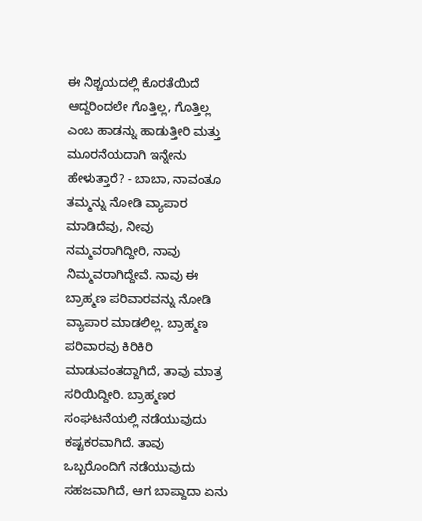ಈ ನಿಶ್ಚಯದಲ್ಲಿ ಕೊರತೆಯಿದೆ ಆದ್ದರಿಂದಲೇ ಗೊತ್ತಿಲ್ಲ, ಗೊತ್ತಿಲ್ಲ ಎಂಬ ಹಾಡನ್ನು ಹಾಡುತ್ತೀರಿ ಮತ್ತು ಮೂರನೆಯದಾಗಿ ಇನ್ನೇನು ಹೇಳುತ್ತಾರೆ? - ಬಾಬಾ, ನಾವಂತೂ ತಮ್ಮನ್ನು ನೋಡಿ ವ್ಯಾಪಾರ ಮಾಡಿದೆವು, ನೀವು ನಮ್ಮವರಾಗಿದ್ದೀರಿ, ನಾವು ನಿಮ್ಮವರಾಗಿದ್ದೇವೆ. ನಾವು ಈ ಬ್ರಾಹ್ಮಣ ಪರಿವಾರವನ್ನು ನೋಡಿ ವ್ಯಾಪಾರ ಮಾಡಲಿಲ್ಲ. ಬ್ರಾಹ್ಮಣ ಪರಿವಾರವು ಕಿರಿಕಿರಿ ಮಾಡುವಂತದ್ದಾಗಿದೆ, ತಾವು ಮಾತ್ರ ಸರಿಯಿದ್ದೀರಿ. ಬ್ರಾಹ್ಮಣರ ಸಂಘಟನೆಯಲ್ಲಿ ನಡೆಯುವುದು ಕಷ್ಟಕರವಾಗಿದೆ. ತಾವು ಒಬ್ಬರೊಂದಿಗೆ ನಡೆಯುವುದು ಸಹಜವಾಗಿದೆ, ಆಗ ಬಾಪ್ದಾದಾ ಏನು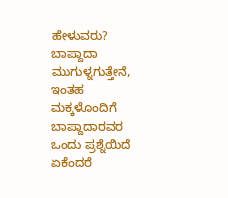ಹೇಳುವರು? ಬಾಪ್ದಾದಾ ಮುಗುಳ್ನಗುತ್ತೇನೆ, ಇಂತಹ ಮಕ್ಕಳೊಂದಿಗೆ ಬಾಪ್ದಾದಾರವರ ಒಂದು ಪ್ರಶ್ನೆಯಿದೆ ಏಕೆಂದರೆ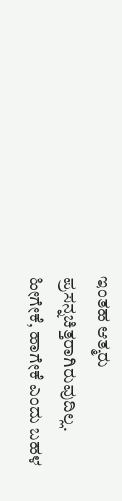ಇಂತಹ ಆತ್ಮರು ಪ್ರಸನ್ನಚಿತ್ತರಾಗಿರುವುದಿಲ್ಲ. ಹೀಗೇಕೆ, ಹಾಗೇಕೆ ಎಂದು ಬಹಳ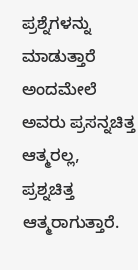ಪ್ರಶ್ನೆಗಳನ್ನು ಮಾಡುತ್ತಾರೆ ಅಂದಮೇಲೆ ಅವರು ಪ್ರಸನ್ನಚಿತ್ತ ಆತ್ಮರಲ್ಲ, ಪ್ರಶ್ನಚಿತ್ತ ಆತ್ಮರಾಗುತ್ತಾರೆ.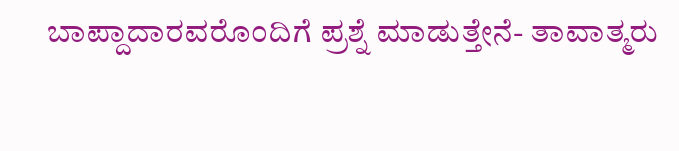ಬಾಪ್ದಾದಾರವರೊಂದಿಗೆ ಪ್ರಶ್ನೆ ಮಾಡುತ್ತೇನೆ- ತಾವಾತ್ಮರು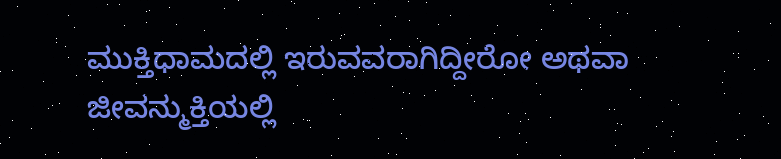ಮುಕ್ತಿಧಾಮದಲ್ಲಿ ಇರುವವರಾಗಿದ್ದೀರೋ ಅಥವಾ ಜೀವನ್ಮುಕ್ತಿಯಲ್ಲಿ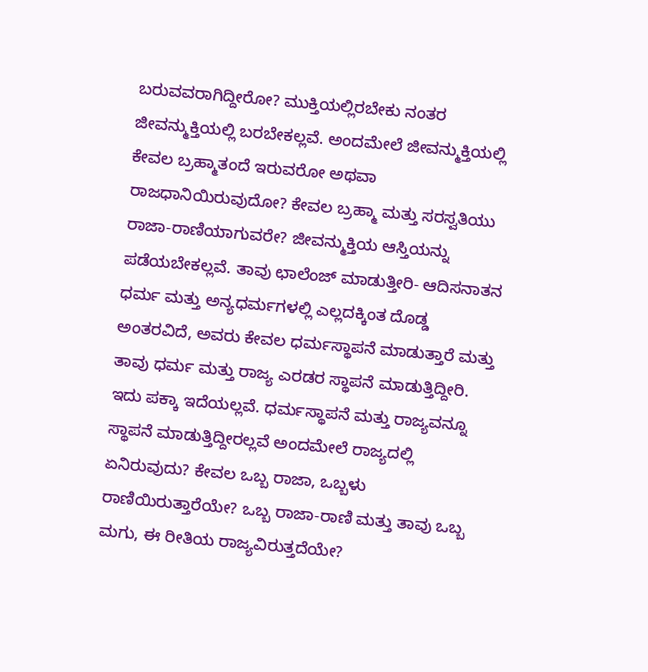ಬರುವವರಾಗಿದ್ದೀರೋ? ಮುಕ್ತಿಯಲ್ಲಿರಬೇಕು ನಂತರ ಜೀವನ್ಮುಕ್ತಿಯಲ್ಲಿ ಬರಬೇಕಲ್ಲವೆ. ಅಂದಮೇಲೆ ಜೀವನ್ಮುಕ್ತಿಯಲ್ಲಿ ಕೇವಲ ಬ್ರಹ್ಮಾತಂದೆ ಇರುವರೋ ಅಥವಾ ರಾಜಧಾನಿಯಿರುವುದೋ? ಕೇವಲ ಬ್ರಹ್ಮಾ ಮತ್ತು ಸರಸ್ವತಿಯು ರಾಜಾ-ರಾಣಿಯಾಗುವರೇ? ಜೀವನ್ಮುಕ್ತಿಯ ಆಸ್ತಿಯನ್ನು ಪಡೆಯಬೇಕಲ್ಲವೆ. ತಾವು ಛಾಲೆಂಜ್ ಮಾಡುತ್ತೀರಿ- ಆದಿಸನಾತನ ಧರ್ಮ ಮತ್ತು ಅನ್ಯಧರ್ಮಗಳಲ್ಲಿ ಎಲ್ಲದಕ್ಕಿಂತ ದೊಡ್ಡ ಅಂತರವಿದೆ, ಅವರು ಕೇವಲ ಧರ್ಮಸ್ಥಾಪನೆ ಮಾಡುತ್ತಾರೆ ಮತ್ತು ತಾವು ಧರ್ಮ ಮತ್ತು ರಾಜ್ಯ ಎರಡರ ಸ್ಥಾಪನೆ ಮಾಡುತ್ತಿದ್ದೀರಿ. ಇದು ಪಕ್ಕಾ ಇದೆಯಲ್ಲವೆ. ಧರ್ಮಸ್ಥಾಪನೆ ಮತ್ತು ರಾಜ್ಯವನ್ನೂ ಸ್ಥಾಪನೆ ಮಾಡುತ್ತಿದ್ದೀರಲ್ಲವೆ ಅಂದಮೇಲೆ ರಾಜ್ಯದಲ್ಲಿ ಏನಿರುವುದು? ಕೇವಲ ಒಬ್ಬ ರಾಜಾ, ಒಬ್ಬಳು ರಾಣಿಯಿರುತ್ತಾರೆಯೇ? ಒಬ್ಬ ರಾಜಾ-ರಾಣಿ ಮತ್ತು ತಾವು ಒಬ್ಬ ಮಗು, ಈ ರೀತಿಯ ರಾಜ್ಯವಿರುತ್ತದೆಯೇ?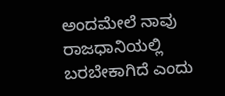ಅಂದಮೇಲೆ ನಾವು ರಾಜಧಾನಿಯಲ್ಲಿ ಬರಬೇಕಾಗಿದೆ ಎಂದು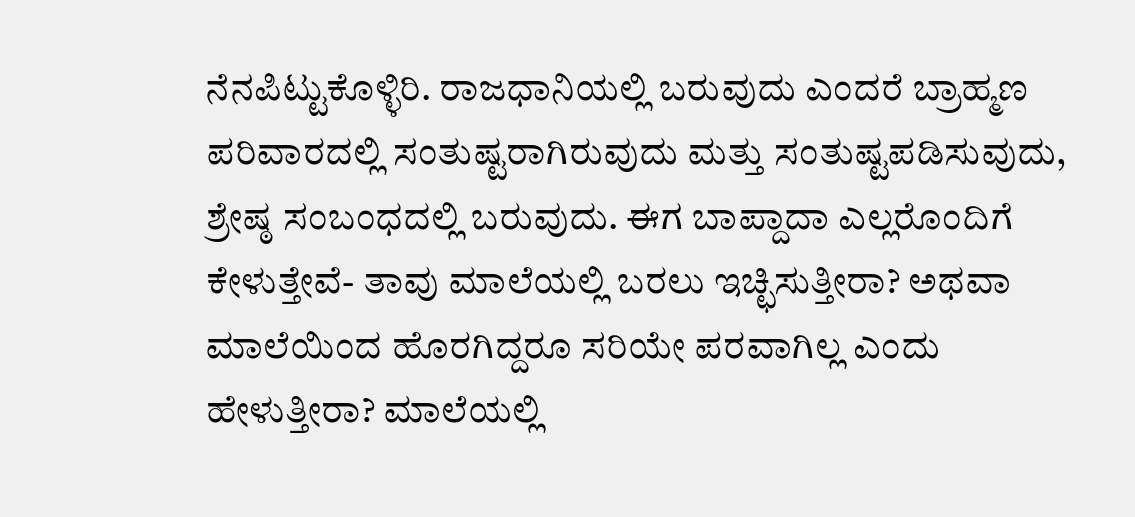ನೆನಪಿಟ್ಟುಕೊಳ್ಳಿರಿ. ರಾಜಧಾನಿಯಲ್ಲಿ ಬರುವುದು ಎಂದರೆ ಬ್ರಾಹ್ಮಣ ಪರಿವಾರದಲ್ಲಿ ಸಂತುಷ್ಟರಾಗಿರುವುದು ಮತ್ತು ಸಂತುಷ್ಟಪಡಿಸುವುದು, ಶ್ರೇಷ್ಠ ಸಂಬಂಧದಲ್ಲಿ ಬರುವುದು. ಈಗ ಬಾಪ್ದಾದಾ ಎಲ್ಲರೊಂದಿಗೆ ಕೇಳುತ್ತೇವೆ- ತಾವು ಮಾಲೆಯಲ್ಲಿ ಬರಲು ಇಚ್ಛಿಸುತ್ತೀರಾ? ಅಥವಾ ಮಾಲೆಯಿಂದ ಹೊರಗಿದ್ದರೂ ಸರಿಯೇ ಪರವಾಗಿಲ್ಲ ಎಂದು ಹೇಳುತ್ತೀರಾ? ಮಾಲೆಯಲ್ಲಿ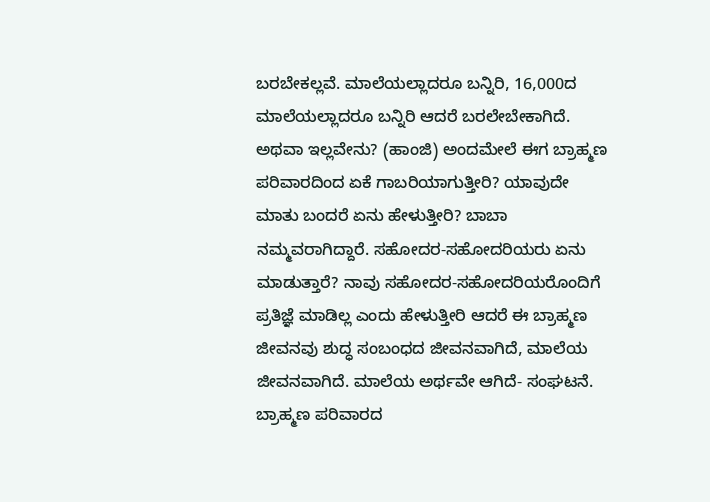ಬರಬೇಕಲ್ಲವೆ. ಮಾಲೆಯಲ್ಲಾದರೂ ಬನ್ನಿರಿ, 16,000ದ ಮಾಲೆಯಲ್ಲಾದರೂ ಬನ್ನಿರಿ ಆದರೆ ಬರಲೇಬೇಕಾಗಿದೆ. ಅಥವಾ ಇಲ್ಲವೇನು? (ಹಾಂಜಿ) ಅಂದಮೇಲೆ ಈಗ ಬ್ರಾಹ್ಮಣ ಪರಿವಾರದಿಂದ ಏಕೆ ಗಾಬರಿಯಾಗುತ್ತೀರಿ? ಯಾವುದೇ ಮಾತು ಬಂದರೆ ಏನು ಹೇಳುತ್ತೀರಿ? ಬಾಬಾ ನಮ್ಮವರಾಗಿದ್ದಾರೆ. ಸಹೋದರ-ಸಹೋದರಿಯರು ಏನು ಮಾಡುತ್ತಾರೆ? ನಾವು ಸಹೋದರ-ಸಹೋದರಿಯರೊಂದಿಗೆ ಪ್ರತಿಜ್ಞೆ ಮಾಡಿಲ್ಲ ಎಂದು ಹೇಳುತ್ತೀರಿ ಆದರೆ ಈ ಬ್ರಾಹ್ಮಣ ಜೀವನವು ಶುದ್ಧ ಸಂಬಂಧದ ಜೀವನವಾಗಿದೆ, ಮಾಲೆಯ ಜೀವನವಾಗಿದೆ. ಮಾಲೆಯ ಅರ್ಥವೇ ಆಗಿದೆ- ಸಂಘಟನೆ. ಬ್ರಾಹ್ಮಣ ಪರಿವಾರದ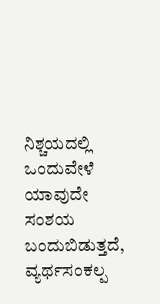ನಿಶ್ಚಯದಲ್ಲಿ ಒಂದುವೇಳೆ ಯಾವುದೇ ಸಂಶಯ ಬಂದುಬಿಡುತ್ತದೆ, ವ್ಯರ್ಥಸಂಕಲ್ಪ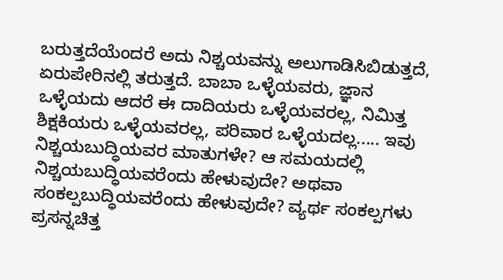ಬರುತ್ತದೆಯೆಂದರೆ ಅದು ನಿಶ್ಚಯವನ್ನು ಅಲುಗಾಡಿಸಿಬಿಡುತ್ತದೆ, ಏರುಪೇರಿನಲ್ಲಿ ತರುತ್ತದೆ. ಬಾಬಾ ಒಳ್ಳೆಯವರು, ಜ್ಞಾನ ಒಳ್ಳೆಯದು ಆದರೆ ಈ ದಾದಿಯರು ಒಳ್ಳೆಯವರಲ್ಲ, ನಿಮಿತ್ತ ಶಿಕ್ಷಕಿಯರು ಒಳ್ಳೆಯವರಲ್ಲ, ಪರಿವಾರ ಒಳ್ಳೆಯದಲ್ಲ..... ಇವು ನಿಶ್ಚಯಬುದ್ಧಿಯವರ ಮಾತುಗಳೇ? ಆ ಸಮಯದಲ್ಲಿ ನಿಶ್ಚಯಬುದ್ಧಿಯವರೆಂದು ಹೇಳುವುದೇ? ಅಥವಾ ಸಂಕಲ್ಪಬುದ್ಧಿಯವರೆಂದು ಹೇಳುವುದೇ? ವ್ಯರ್ಥ ಸಂಕಲ್ಪಗಳು ಪ್ರಸನ್ನಚಿತ್ತ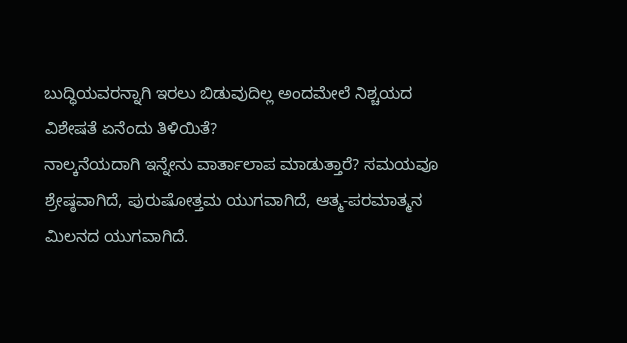ಬುದ್ಧಿಯವರನ್ನಾಗಿ ಇರಲು ಬಿಡುವುದಿಲ್ಲ ಅಂದಮೇಲೆ ನಿಶ್ಚಯದ ವಿಶೇಷತೆ ಏನೆಂದು ತಿಳಿಯಿತೆ?
ನಾಲ್ಕನೆಯದಾಗಿ ಇನ್ನೇನು ವಾರ್ತಾಲಾಪ ಮಾಡುತ್ತಾರೆ? ಸಮಯವೂ ಶ್ರೇಷ್ಠವಾಗಿದೆ, ಪುರುಷೋತ್ತಮ ಯುಗವಾಗಿದೆ, ಆತ್ಮ-ಪರಮಾತ್ಮನ ಮಿಲನದ ಯುಗವಾಗಿದೆ.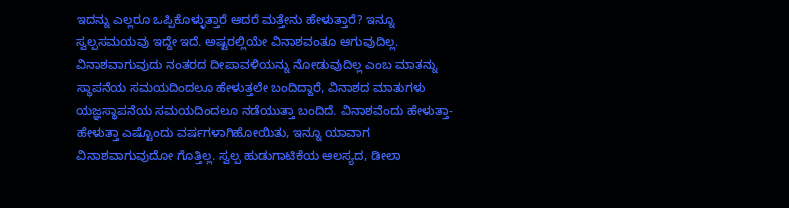ಇದನ್ನು ಎಲ್ಲರೂ ಒಪ್ಪಿಕೊಳ್ಳುತ್ತಾರೆ ಆದರೆ ಮತ್ತೇನು ಹೇಳುತ್ತಾರೆ? ಇನ್ನೂ ಸ್ವಲ್ಪಸಮಯವು ಇದ್ದೇ ಇದೆ. ಅಷ್ಟರಲ್ಲಿಯೇ ವಿನಾಶವಂತೂ ಆಗುವುದಿಲ್ಲ. ವಿನಾಶವಾಗುವುದು ನಂತರದ ದೀಪಾವಳಿಯನ್ನು ನೋಡುವುದಿಲ್ಲ ಎಂಬ ಮಾತನ್ನು ಸ್ಥಾಪನೆಯ ಸಮಯದಿಂದಲೂ ಹೇಳುತ್ತಲೇ ಬಂದಿದ್ದಾರೆ, ವಿನಾಶದ ಮಾತುಗಳು ಯಜ್ಞಸ್ಥಾಪನೆಯ ಸಮಯದಿಂದಲೂ ನಡೆಯುತ್ತಾ ಬಂದಿದೆ. ವಿನಾಶವೆಂದು ಹೇಳುತ್ತಾ-ಹೇಳುತ್ತಾ ಎಷ್ಟೊಂದು ವರ್ಷಗಳಾಗಿಹೋಯಿತು, ಇನ್ನೂ ಯಾವಾಗ ವಿನಾಶವಾಗುವುದೋ ಗೊತ್ತಿಲ್ಲ. ಸ್ವಲ್ಪ ಹುಡುಗಾಟಿಕೆಯ ಆಲಸ್ಯದ, ಡೀಲಾ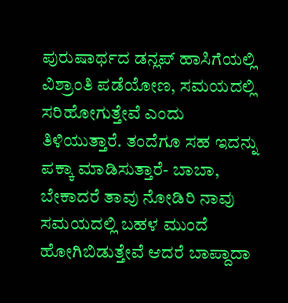ಪುರುಷಾರ್ಥದ ಡನ್ಲಪ್ ಹಾಸಿಗೆಯಲ್ಲಿ ವಿಶ್ರಾಂತಿ ಪಡೆಯೋಣ, ಸಮಯದಲ್ಲಿ ಸರಿಹೋಗುತ್ತೇವೆ ಎಂದು ತಿಳಿಯುತ್ತಾರೆ. ತಂದೆಗೂ ಸಹ ಇದನ್ನು ಪಕ್ಕಾ ಮಾಡಿಸುತ್ತಾರೆ- ಬಾಬಾ, ಬೇಕಾದರೆ ತಾವು ನೋಡಿರಿ ನಾವು ಸಮಯದಲ್ಲಿ ಬಹಳ ಮುಂದೆ ಹೋಗಿಬಿಡುತ್ತೇವೆ ಆದರೆ ಬಾಪ್ದಾದಾ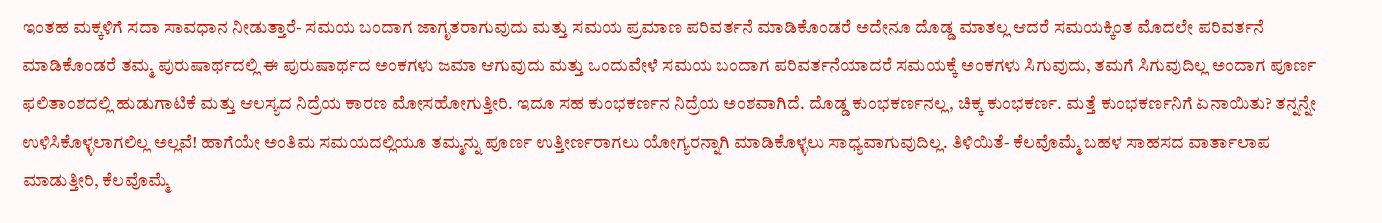ಇಂತಹ ಮಕ್ಕಳಿಗೆ ಸದಾ ಸಾವಧಾನ ನೀಡುತ್ತಾರೆ- ಸಮಯ ಬಂದಾಗ ಜಾಗೃತರಾಗುವುದು ಮತ್ತು ಸಮಯ ಪ್ರಮಾಣ ಪರಿವರ್ತನೆ ಮಾಡಿಕೊಂಡರೆ ಅದೇನೂ ದೊಡ್ಡ ಮಾತಲ್ಲ ಆದರೆ ಸಮಯಕ್ಕಿಂತ ಮೊದಲೇ ಪರಿವರ್ತನೆ ಮಾಡಿಕೊಂಡರೆ ತಮ್ಮ ಪುರುಷಾರ್ಥದಲ್ಲಿ ಈ ಪುರುಷಾರ್ಥದ ಅಂಕಗಳು ಜಮಾ ಆಗುವುದು ಮತ್ತು ಒಂದುವೇಳೆ ಸಮಯ ಬಂದಾಗ ಪರಿವರ್ತನೆಯಾದರೆ ಸಮಯಕ್ಕೆ ಅಂಕಗಳು ಸಿಗುವುದು, ತಮಗೆ ಸಿಗುವುದಿಲ್ಲ ಅಂದಾಗ ಪೂರ್ಣ ಫಲಿತಾಂಶದಲ್ಲಿ ಹುಡುಗಾಟಿಕೆ ಮತ್ತು ಆಲಸ್ಯದ ನಿದ್ರೆಯ ಕಾರಣ ಮೋಸಹೋಗುತ್ತೀರಿ. ಇದೂ ಸಹ ಕುಂಭಕರ್ಣನ ನಿದ್ರೆಯ ಅಂಶವಾಗಿದೆ. ದೊಡ್ಡ ಕುಂಭಕರ್ಣನಲ್ಲ, ಚಿಕ್ಕ ಕುಂಭಕರ್ಣ. ಮತ್ತೆ ಕುಂಭಕರ್ಣನಿಗೆ ಏನಾಯಿತು? ತನ್ನನ್ನೇ ಉಳಿಸಿಕೊಳ್ಳಲಾಗಲಿಲ್ಲ ಅಲ್ಲವೆ! ಹಾಗೆಯೇ ಅಂತಿಮ ಸಮಯದಲ್ಲಿಯೂ ತಮ್ಮನ್ನು ಪೂರ್ಣ ಉತ್ತೀರ್ಣರಾಗಲು ಯೋಗ್ಯರನ್ನಾಗಿ ಮಾಡಿಕೊಳ್ಳಲು ಸಾಧ್ಯವಾಗುವುದಿಲ್ಲ. ತಿಳಿಯಿತೆ- ಕೆಲವೊಮ್ಮೆ ಬಹಳ ಸಾಹಸದ ವಾರ್ತಾಲಾಪ ಮಾಡುತ್ತೀರಿ, ಕೆಲವೊಮ್ಮೆ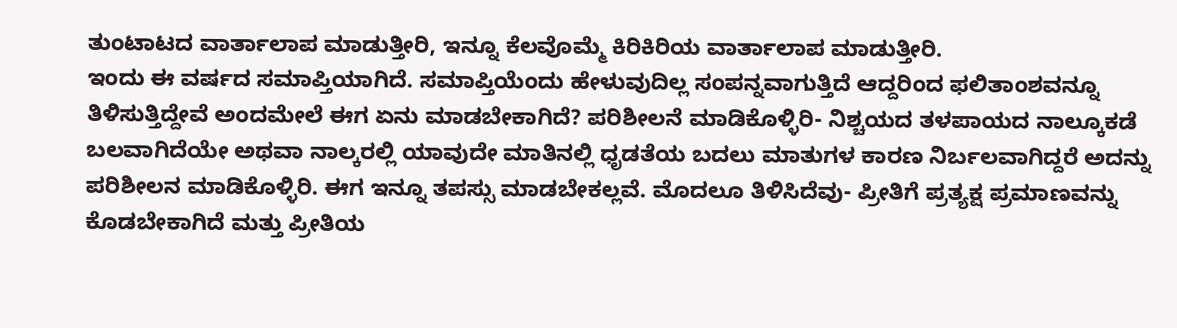ತುಂಟಾಟದ ವಾರ್ತಾಲಾಪ ಮಾಡುತ್ತೀರಿ, ಇನ್ನೂ ಕೆಲವೊಮ್ಮೆ ಕಿರಿಕಿರಿಯ ವಾರ್ತಾಲಾಪ ಮಾಡುತ್ತೀರಿ.
ಇಂದು ಈ ವರ್ಷದ ಸಮಾಪ್ತಿಯಾಗಿದೆ. ಸಮಾಪ್ತಿಯೆಂದು ಹೇಳುವುದಿಲ್ಲ ಸಂಪನ್ನವಾಗುತ್ತಿದೆ ಆದ್ದರಿಂದ ಫಲಿತಾಂಶವನ್ನೂ ತಿಳಿಸುತ್ತಿದ್ದೇವೆ ಅಂದಮೇಲೆ ಈಗ ಏನು ಮಾಡಬೇಕಾಗಿದೆ? ಪರಿಶೀಲನೆ ಮಾಡಿಕೊಳ್ಳಿರಿ- ನಿಶ್ಚಯದ ತಳಪಾಯದ ನಾಲ್ಕೂಕಡೆ ಬಲವಾಗಿದೆಯೇ ಅಥವಾ ನಾಲ್ಕರಲ್ಲಿ ಯಾವುದೇ ಮಾತಿನಲ್ಲಿ ಧೃಡತೆಯ ಬದಲು ಮಾತುಗಳ ಕಾರಣ ನಿರ್ಬಲವಾಗಿದ್ದರೆ ಅದನ್ನು ಪರಿಶೀಲನ ಮಾಡಿಕೊಳ್ಳಿರಿ. ಈಗ ಇನ್ನೂ ತಪಸ್ಸು ಮಾಡಬೇಕಲ್ಲವೆ. ಮೊದಲೂ ತಿಳಿಸಿದೆವು- ಪ್ರೀತಿಗೆ ಪ್ರತ್ಯಕ್ಷ ಪ್ರಮಾಣವನ್ನು ಕೊಡಬೇಕಾಗಿದೆ ಮತ್ತು ಪ್ರೀತಿಯ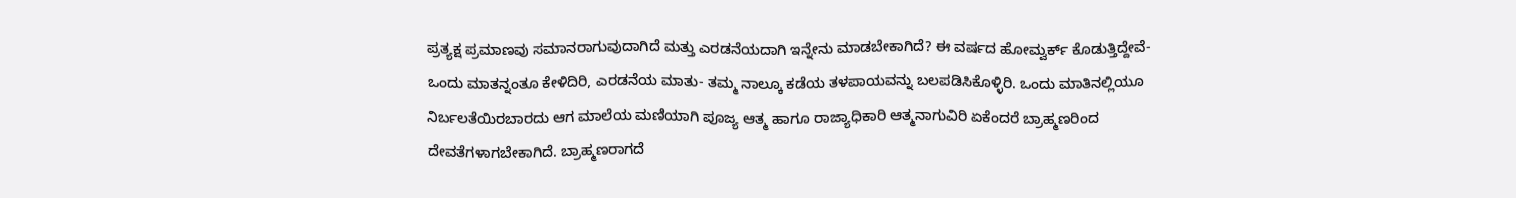ಪ್ರತ್ಯಕ್ಷ ಪ್ರಮಾಣವು ಸಮಾನರಾಗುವುದಾಗಿದೆ ಮತ್ತು ಎರಡನೆಯದಾಗಿ ಇನ್ನೇನು ಮಾಡಬೇಕಾಗಿದೆ? ಈ ವರ್ಷದ ಹೋಮ್ವರ್ಕ್ ಕೊಡುತ್ತಿದ್ದೇವೆ- ಒಂದು ಮಾತನ್ನಂತೂ ಕೇಳಿದಿರಿ, ಎರಡನೆಯ ಮಾತು- ತಮ್ಮ ನಾಲ್ಕೂ ಕಡೆಯ ತಳಪಾಯವನ್ನು ಬಲಪಡಿಸಿಕೊಳ್ಳಿರಿ. ಒಂದು ಮಾತಿನಲ್ಲಿಯೂ ನಿರ್ಬಲತೆಯಿರಬಾರದು ಆಗ ಮಾಲೆಯ ಮಣಿಯಾಗಿ ಪೂಜ್ಯ ಆತ್ಮ ಹಾಗೂ ರಾಜ್ಯಾಧಿಕಾರಿ ಆತ್ಮನಾಗುವಿರಿ ಏಕೆಂದರೆ ಬ್ರಾಹ್ಮಣರಿಂದ ದೇವತೆಗಳಾಗಬೇಕಾಗಿದೆ. ಬ್ರಾಹ್ಮಣರಾಗದೆ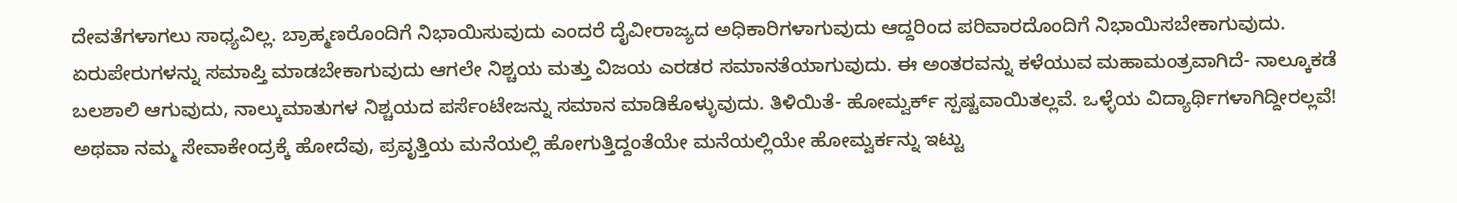ದೇವತೆಗಳಾಗಲು ಸಾಧ್ಯವಿಲ್ಲ. ಬ್ರಾಹ್ಮಣರೊಂದಿಗೆ ನಿಭಾಯಿಸುವುದು ಎಂದರೆ ದೈವೀರಾಜ್ಯದ ಅಧಿಕಾರಿಗಳಾಗುವುದು ಆದ್ದರಿಂದ ಪರಿವಾರದೊಂದಿಗೆ ನಿಭಾಯಿಸಬೇಕಾಗುವುದು. ಏರುಪೇರುಗಳನ್ನು ಸಮಾಪ್ತಿ ಮಾಡಬೇಕಾಗುವುದು ಆಗಲೇ ನಿಶ್ಚಯ ಮತ್ತು ವಿಜಯ ಎರಡರ ಸಮಾನತೆಯಾಗುವುದು. ಈ ಅಂತರವನ್ನು ಕಳೆಯುವ ಮಹಾಮಂತ್ರವಾಗಿದೆ- ನಾಲ್ಕೂಕಡೆ ಬಲಶಾಲಿ ಆಗುವುದು, ನಾಲ್ಕುಮಾತುಗಳ ನಿಶ್ಚಯದ ಪರ್ಸೆಂಟೇಜನ್ನು ಸಮಾನ ಮಾಡಿಕೊಳ್ಳುವುದು. ತಿಳಿಯಿತೆ- ಹೋಮ್ವರ್ಕ್ ಸ್ಪಷ್ಟವಾಯಿತಲ್ಲವೆ. ಒಳ್ಳೆಯ ವಿದ್ಯಾರ್ಥಿಗಳಾಗಿದ್ದೀರಲ್ಲವೆ! ಅಥವಾ ನಮ್ಮ ಸೇವಾಕೇಂದ್ರಕ್ಕೆ ಹೋದೆವು, ಪ್ರವೃತ್ತಿಯ ಮನೆಯಲ್ಲಿ ಹೋಗುತ್ತಿದ್ದಂತೆಯೇ ಮನೆಯಲ್ಲಿಯೇ ಹೋಮ್ವರ್ಕನ್ನು ಇಟ್ಟು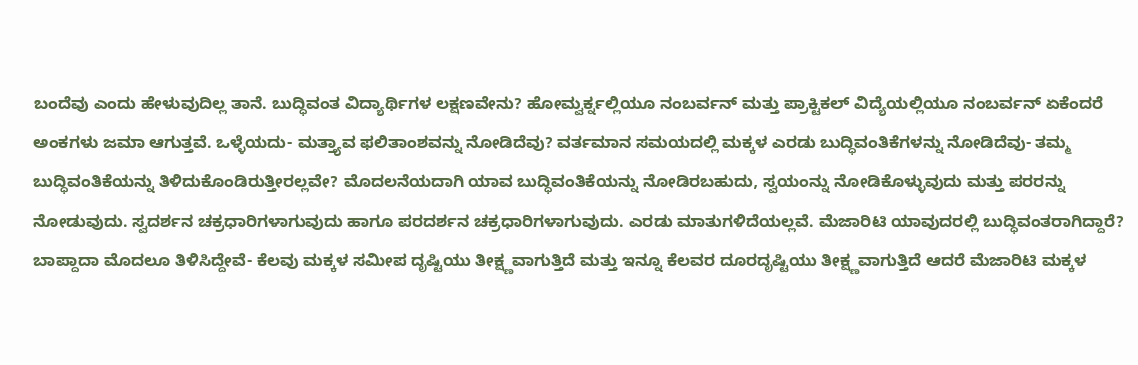ಬಂದೆವು ಎಂದು ಹೇಳುವುದಿಲ್ಲ ತಾನೆ. ಬುದ್ಧಿವಂತ ವಿದ್ಯಾರ್ಥಿಗಳ ಲಕ್ಷಣವೇನು? ಹೋಮ್ವರ್ಕ್ನಲ್ಲಿಯೂ ನಂಬರ್ವನ್ ಮತ್ತು ಪ್ರಾಕ್ಟಿಕಲ್ ವಿದ್ಯೆಯಲ್ಲಿಯೂ ನಂಬರ್ವನ್ ಏಕೆಂದರೆ ಅಂಕಗಳು ಜಮಾ ಆಗುತ್ತವೆ. ಒಳ್ಳೆಯದು- ಮತ್ತ್ಯಾವ ಫಲಿತಾಂಶವನ್ನು ನೋಡಿದೆವು? ವರ್ತಮಾನ ಸಮಯದಲ್ಲಿ ಮಕ್ಕಳ ಎರಡು ಬುದ್ಧಿವಂತಿಕೆಗಳನ್ನು ನೋಡಿದೆವು- ತಮ್ಮ ಬುದ್ಧಿವಂತಿಕೆಯನ್ನು ತಿಳಿದುಕೊಂಡಿರುತ್ತೀರಲ್ಲವೇ? ಮೊದಲನೆಯದಾಗಿ ಯಾವ ಬುದ್ಧಿವಂತಿಕೆಯನ್ನು ನೋಡಿರಬಹುದು, ಸ್ವಯಂನ್ನು ನೋಡಿಕೊಳ್ಳುವುದು ಮತ್ತು ಪರರನ್ನು ನೋಡುವುದು. ಸ್ವದರ್ಶನ ಚಕ್ರಧಾರಿಗಳಾಗುವುದು ಹಾಗೂ ಪರದರ್ಶನ ಚಕ್ರಧಾರಿಗಳಾಗುವುದು. ಎರಡು ಮಾತುಗಳಿದೆಯಲ್ಲವೆ. ಮೆಜಾರಿಟಿ ಯಾವುದರಲ್ಲಿ ಬುದ್ಧಿವಂತರಾಗಿದ್ದಾರೆ? ಬಾಪ್ದಾದಾ ಮೊದಲೂ ತಿಳಿಸಿದ್ದೇವೆ- ಕೆಲವು ಮಕ್ಕಳ ಸಮೀಪ ದೃಷ್ಟಿಯು ತೀಕ್ಷ್ಣವಾಗುತ್ತಿದೆ ಮತ್ತು ಇನ್ನೂ ಕೆಲವರ ದೂರದೃಷ್ಟಿಯು ತೀಕ್ಷ್ಣವಾಗುತ್ತಿದೆ ಆದರೆ ಮೆಜಾರಿಟಿ ಮಕ್ಕಳ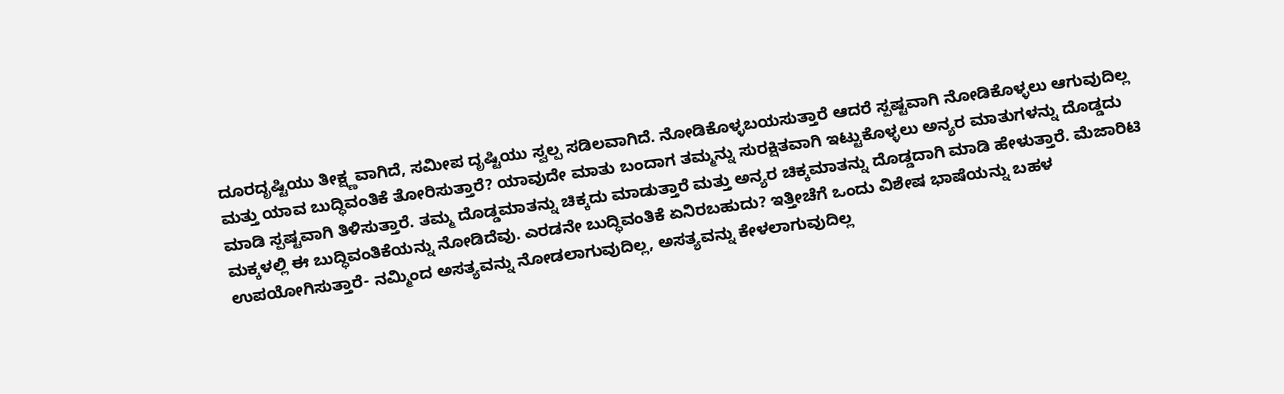ದೂರದೃಷ್ಟಿಯು ತೀಕ್ಷ್ಣವಾಗಿದೆ, ಸಮೀಪ ದೃಷ್ಟಿಯು ಸ್ವಲ್ಪ ಸಡಿಲವಾಗಿದೆ. ನೋಡಿಕೊಳ್ಳಬಯಸುತ್ತಾರೆ ಆದರೆ ಸ್ಪಷ್ಟವಾಗಿ ನೋಡಿಕೊಳ್ಳಲು ಆಗುವುದಿಲ್ಲ ಮತ್ತು ಯಾವ ಬುದ್ಧಿವಂತಿಕೆ ತೋರಿಸುತ್ತಾರೆ? ಯಾವುದೇ ಮಾತು ಬಂದಾಗ ತಮ್ಮನ್ನು ಸುರಕ್ಷಿತವಾಗಿ ಇಟ್ಟುಕೊಳ್ಳಲು ಅನ್ಯರ ಮಾತುಗಳನ್ನು ದೊಡ್ಡದು ಮಾಡಿ ಸ್ಪಷ್ಟವಾಗಿ ತಿಳಿಸುತ್ತಾರೆ. ತಮ್ಮ ದೊಡ್ಡಮಾತನ್ನು ಚಿಕ್ಕದು ಮಾಡುತ್ತಾರೆ ಮತ್ತು ಅನ್ಯರ ಚಿಕ್ಕಮಾತನ್ನು ದೊಡ್ಡದಾಗಿ ಮಾಡಿ ಹೇಳುತ್ತಾರೆ. ಮೆಜಾರಿಟಿ ಮಕ್ಕಳಲ್ಲಿ ಈ ಬುದ್ಧಿವಂತಿಕೆಯನ್ನು ನೋಡಿದೆವು. ಎರಡನೇ ಬುದ್ಧಿವಂತಿಕೆ ಏನಿರಬಹುದು? ಇತ್ತೀಚೆಗೆ ಒಂದು ವಿಶೇಷ ಭಾಷೆಯನ್ನು ಬಹಳ ಉಪಯೋಗಿಸುತ್ತಾರೆ- ನಮ್ಮಿಂದ ಅಸತ್ಯವನ್ನು ನೋಡಲಾಗುವುದಿಲ್ಲ, ಅಸತ್ಯವನ್ನು ಕೇಳಲಾಗುವುದಿಲ್ಲ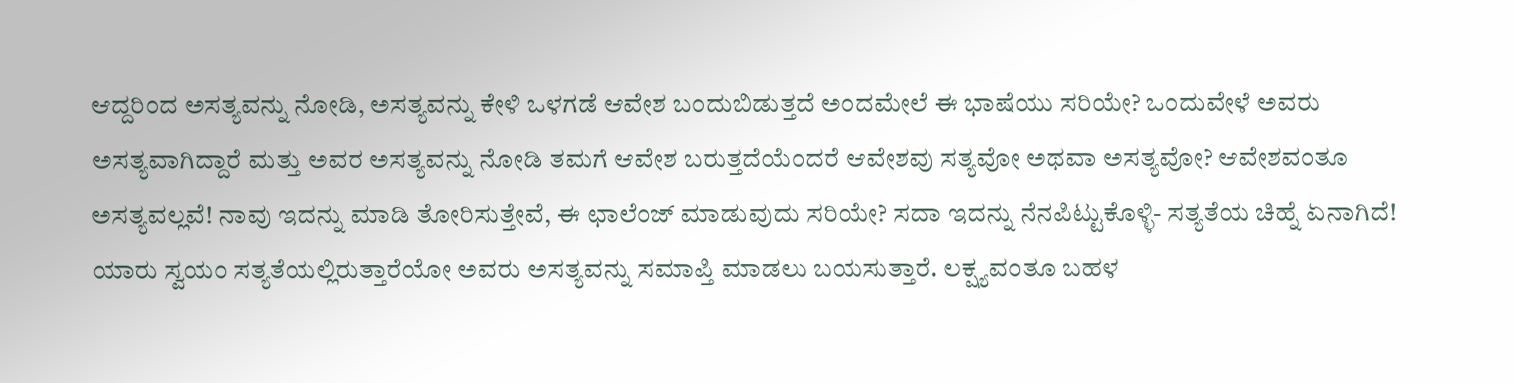ಆದ್ದರಿಂದ ಅಸತ್ಯವನ್ನು ನೋಡಿ, ಅಸತ್ಯವನ್ನು ಕೇಳಿ ಒಳಗಡೆ ಆವೇಶ ಬಂದುಬಿಡುತ್ತದೆ ಅಂದಮೇಲೆ ಈ ಭಾಷೆಯು ಸರಿಯೇ? ಒಂದುವೇಳೆ ಅವರು ಅಸತ್ಯವಾಗಿದ್ದಾರೆ ಮತ್ತು ಅವರ ಅಸತ್ಯವನ್ನು ನೋಡಿ ತಮಗೆ ಆವೇಶ ಬರುತ್ತದೆಯೆಂದರೆ ಆವೇಶವು ಸತ್ಯವೋ ಅಥವಾ ಅಸತ್ಯವೋ? ಆವೇಶವಂತೂ ಅಸತ್ಯವಲ್ಲವೆ! ನಾವು ಇದನ್ನು ಮಾಡಿ ತೋರಿಸುತ್ತೇವೆ, ಈ ಛಾಲೆಂಜ್ ಮಾಡುವುದು ಸರಿಯೇ? ಸದಾ ಇದನ್ನು ನೆನಪಿಟ್ಟುಕೊಳ್ಳಿ- ಸತ್ಯತೆಯ ಚಿಹ್ನೆ ಏನಾಗಿದೆ! ಯಾರು ಸ್ವಯಂ ಸತ್ಯತೆಯಲ್ಲಿರುತ್ತಾರೆಯೋ ಅವರು ಅಸತ್ಯವನ್ನು ಸಮಾಪ್ತಿ ಮಾಡಲು ಬಯಸುತ್ತಾರೆ. ಲಕ್ಷ್ಯವಂತೂ ಬಹಳ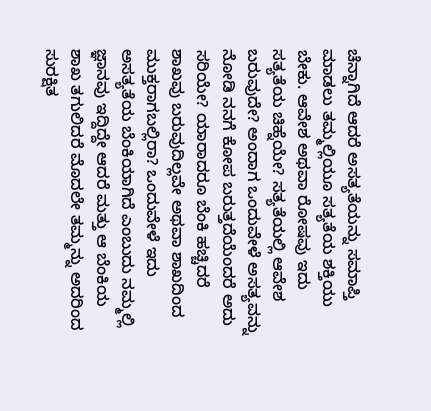ಚೆನ್ನಾಗಿದೆ ಆದರೆ ಅಸತ್ಯತೆಯನ್ನು ಸಮಾಪ್ತಿ ಮಾಡಲು ತಮ್ಮಲ್ಲಿಯೂ ಸತ್ಯತೆಯ ಶಕ್ತಿಯು ಬೇಕು. ಆವೇಶ ಅಥವಾ ರೋಷವು ಇದು ಸತ್ಯತೆಯ ಚಿಹ್ನೆಯೇ? ಸತ್ಯತೆಯಲ್ಲಿ ಆವೇಶ ಬರುವುದೇ? ಅಂದಾಗ ಒಂದುವೇಳೆ ಅಸತ್ಯವನ್ನು ನೋಡಿ ನನಗೆ ಕೋಪ ಬರುತ್ತದೆಯೆಂದರೆ ಅದು ಸರಿಯೇ? ಯಾರಾದರೂ ಬೆಂಕಿ ಹಚ್ಚಿದರೆ ಶಾಖವು ಬರುವುದಿಲ್ಲವೇ ಅಥವಾ ಶಾಖದಿಂದ ಮುಕ್ತರಾಗಬಲ್ಲಿರಾ? ಒಂದುವೇಳೆ ಇದು ಅಸತ್ಯತೆಯ ಬೆಂಕಿಯಾಗಿದೆ ಎಂಬುದು ನಮ್ಮಲ್ಲಿ ಜ್ಞಾನವು ಇದ್ದಿದ್ದೇ ಆದರೆ ಮತ್ತು ಆ ಬೆಂಕಿಯ ಶಾಖ ತಗುಲಿದರೆ ಮೊದಲೇ ತಮ್ಮನ್ನು ಅದರಿಂದ ಸುರಕ್ಷಿತ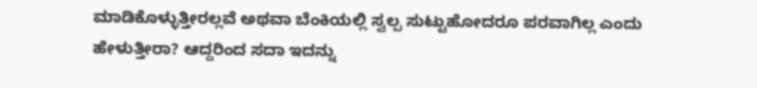ಮಾಡಿಕೊಳ್ಳುತ್ತೀರಲ್ಲವೆ ಅಥವಾ ಬೆಂಕಿಯಲ್ಲಿ ಸ್ವಲ್ಪ ಸುಟ್ಟುಹೋದರೂ ಪರವಾಗಿಲ್ಲ ಎಂದು ಹೇಳುತ್ತೀರಾ? ಆದ್ದರಿಂದ ಸದಾ ಇದನ್ನು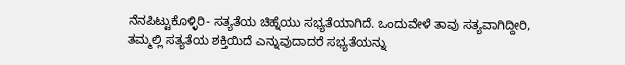ನೆನಪಿಟ್ಟುಕೊಳ್ಳಿರಿ- ಸತ್ಯತೆಯ ಚಿಹ್ನೆಯು ಸಭ್ಯತೆಯಾಗಿದೆ. ಒಂದುವೇಳೆ ತಾವು ಸತ್ಯವಾಗಿದ್ದೀರಿ, ತಮ್ಮಲ್ಲಿ ಸತ್ಯತೆಯ ಶಕ್ತಿಯಿದೆ ಎನ್ನುವುದಾದರೆ ಸಭ್ಯತೆಯನ್ನು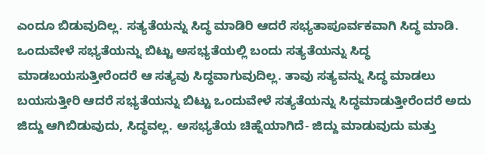ಎಂದೂ ಬಿಡುವುದಿಲ್ಲ. ಸತ್ಯತೆಯನ್ನು ಸಿದ್ಧ ಮಾಡಿರಿ ಆದರೆ ಸಭ್ಯತಾಪೂರ್ವಕವಾಗಿ ಸಿದ್ಧ ಮಾಡಿ. ಒಂದುವೇಳೆ ಸಭ್ಯತೆಯನ್ನು ಬಿಟ್ಟು ಅಸಭ್ಯತೆಯಲ್ಲಿ ಬಂದು ಸತ್ಯತೆಯನ್ನು ಸಿದ್ಧ ಮಾಡಬಯಸುತ್ತೀರೆಂದರೆ ಆ ಸತ್ಯವು ಸಿದ್ಧವಾಗುವುದಿಲ್ಲ. ತಾವು ಸತ್ಯವನ್ನು ಸಿದ್ಧ ಮಾಡಲು ಬಯಸುತ್ತೀರಿ ಆದರೆ ಸಭ್ಯತೆಯನ್ನು ಬಿಟ್ಟು ಒಂದುವೇಳೆ ಸತ್ಯತೆಯನ್ನು ಸಿದ್ಧಮಾಡುತ್ತೀರೆಂದರೆ ಅದು ಜಿದ್ದು ಆಗಿಬಿಡುವುದು, ಸಿದ್ಧವಲ್ಲ. ಅಸಭ್ಯತೆಯ ಚಿಹ್ನೆಯಾಗಿದೆ- ಜಿದ್ದು ಮಾಡುವುದು ಮತ್ತು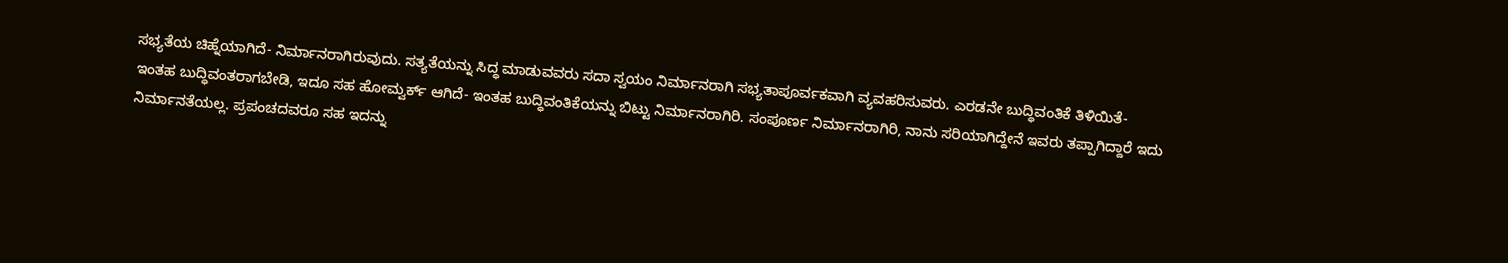ಸಭ್ಯತೆಯ ಚಿಹ್ನೆಯಾಗಿದೆ- ನಿರ್ಮಾನರಾಗಿರುವುದು. ಸತ್ಯತೆಯನ್ನು ಸಿದ್ಧ ಮಾಡುವವರು ಸದಾ ಸ್ವಯಂ ನಿರ್ಮಾನರಾಗಿ ಸಭ್ಯತಾಪೂರ್ವಕವಾಗಿ ವ್ಯವಹರಿಸುವರು. ಎರಡನೇ ಬುದ್ಧಿವಂತಿಕೆ ತಿಳಿಯಿತೆ- ಇಂತಹ ಬುದ್ಧಿವಂತರಾಗಬೇಡಿ, ಇದೂ ಸಹ ಹೋಮ್ವರ್ಕ್ ಆಗಿದೆ- ಇಂತಹ ಬುದ್ಧಿವಂತಿಕೆಯನ್ನು ಬಿಟ್ಟು ನಿರ್ಮಾನರಾಗಿರಿ. ಸಂಪೂರ್ಣ ನಿರ್ಮಾನರಾಗಿರಿ, ನಾನು ಸರಿಯಾಗಿದ್ದೇನೆ ಇವರು ತಪ್ಪಾಗಿದ್ದಾರೆ ಇದು ನಿರ್ಮಾನತೆಯಲ್ಲ. ಪ್ರಪಂಚದವರೂ ಸಹ ಇದನ್ನು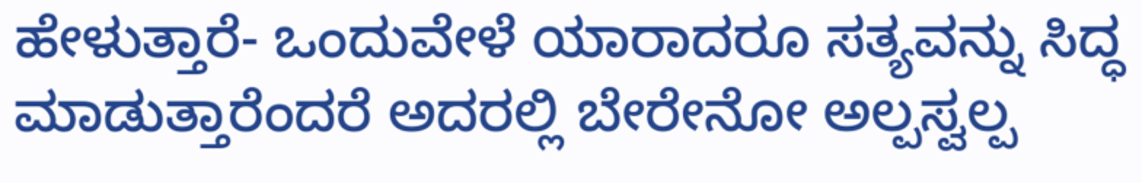ಹೇಳುತ್ತಾರೆ- ಒಂದುವೇಳೆ ಯಾರಾದರೂ ಸತ್ಯವನ್ನು ಸಿದ್ಧ ಮಾಡುತ್ತಾರೆಂದರೆ ಅದರಲ್ಲಿ ಬೇರೇನೋ ಅಲ್ಪಸ್ವಲ್ಪ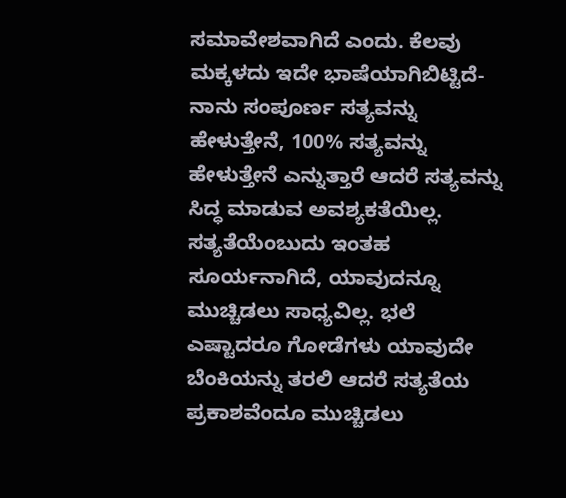ಸಮಾವೇಶವಾಗಿದೆ ಎಂದು. ಕೆಲವು ಮಕ್ಕಳದು ಇದೇ ಭಾಷೆಯಾಗಿಬಿಟ್ಟಿದೆ- ನಾನು ಸಂಪೂರ್ಣ ಸತ್ಯವನ್ನು ಹೇಳುತ್ತೇನೆ, 100% ಸತ್ಯವನ್ನು ಹೇಳುತ್ತೇನೆ ಎನ್ನುತ್ತಾರೆ ಆದರೆ ಸತ್ಯವನ್ನು ಸಿದ್ಧ ಮಾಡುವ ಅವಶ್ಯಕತೆಯಿಲ್ಲ. ಸತ್ಯತೆಯೆಂಬುದು ಇಂತಹ ಸೂರ್ಯನಾಗಿದೆ, ಯಾವುದನ್ನೂ ಮುಚ್ಚಿಡಲು ಸಾಧ್ಯವಿಲ್ಲ. ಭಲೆ ಎಷ್ಟಾದರೂ ಗೋಡೆಗಳು ಯಾವುದೇ ಬೆಂಕಿಯನ್ನು ತರಲಿ ಆದರೆ ಸತ್ಯತೆಯ ಪ್ರಕಾಶವೆಂದೂ ಮುಚ್ಚಿಡಲು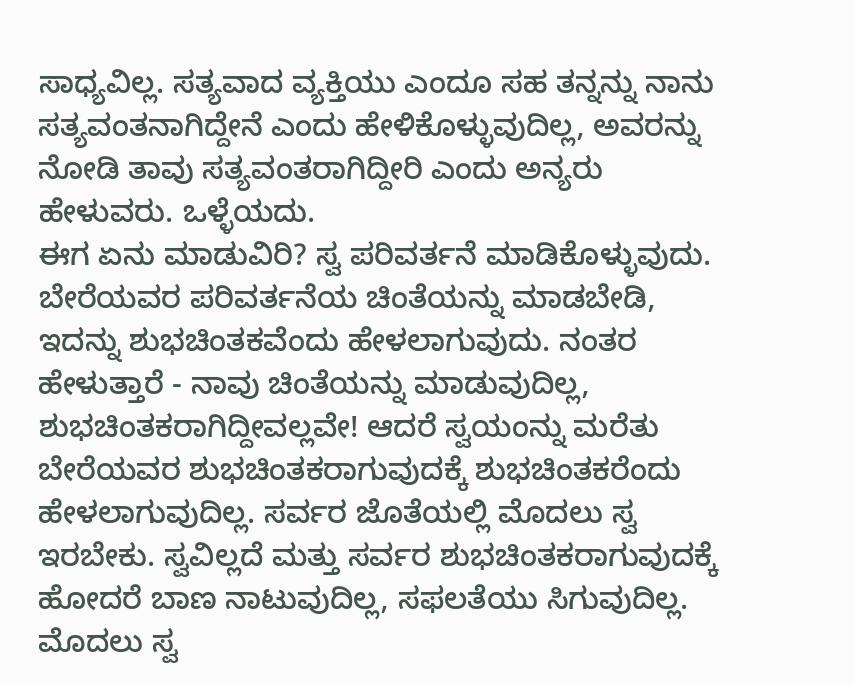ಸಾಧ್ಯವಿಲ್ಲ. ಸತ್ಯವಾದ ವ್ಯಕ್ತಿಯು ಎಂದೂ ಸಹ ತನ್ನನ್ನು ನಾನು ಸತ್ಯವಂತನಾಗಿದ್ದೇನೆ ಎಂದು ಹೇಳಿಕೊಳ್ಳುವುದಿಲ್ಲ, ಅವರನ್ನು ನೋಡಿ ತಾವು ಸತ್ಯವಂತರಾಗಿದ್ದೀರಿ ಎಂದು ಅನ್ಯರು ಹೇಳುವರು. ಒಳ್ಳೆಯದು.
ಈಗ ಏನು ಮಾಡುವಿರಿ? ಸ್ವ ಪರಿವರ್ತನೆ ಮಾಡಿಕೊಳ್ಳುವುದು. ಬೇರೆಯವರ ಪರಿವರ್ತನೆಯ ಚಿಂತೆಯನ್ನು ಮಾಡಬೇಡಿ, ಇದನ್ನು ಶುಭಚಿಂತಕವೆಂದು ಹೇಳಲಾಗುವುದು. ನಂತರ ಹೇಳುತ್ತಾರೆ - ನಾವು ಚಿಂತೆಯನ್ನು ಮಾಡುವುದಿಲ್ಲ, ಶುಭಚಿಂತಕರಾಗಿದ್ದೀವಲ್ಲವೇ! ಆದರೆ ಸ್ವಯಂನ್ನು ಮರೆತು ಬೇರೆಯವರ ಶುಭಚಿಂತಕರಾಗುವುದಕ್ಕೆ ಶುಭಚಿಂತಕರೆಂದು ಹೇಳಲಾಗುವುದಿಲ್ಲ. ಸರ್ವರ ಜೊತೆಯಲ್ಲಿ ಮೊದಲು ಸ್ವ ಇರಬೇಕು. ಸ್ವವಿಲ್ಲದೆ ಮತ್ತು ಸರ್ವರ ಶುಭಚಿಂತಕರಾಗುವುದಕ್ಕೆ ಹೋದರೆ ಬಾಣ ನಾಟುವುದಿಲ್ಲ, ಸಫಲತೆಯು ಸಿಗುವುದಿಲ್ಲ. ಮೊದಲು ಸ್ವ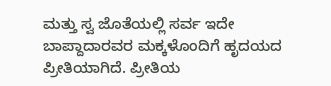ಮತ್ತು ಸ್ವ ಜೊತೆಯಲ್ಲಿ ಸರ್ವ ಇದೇ ಬಾಪ್ದಾದಾರವರ ಮಕ್ಕಳೊಂದಿಗೆ ಹೃದಯದ ಪ್ರೀತಿಯಾಗಿದೆ. ಪ್ರೀತಿಯ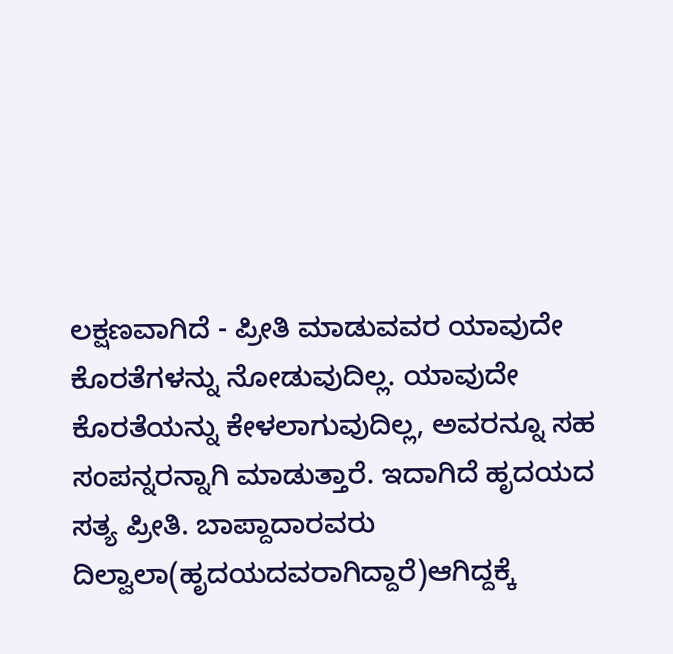ಲಕ್ಷಣವಾಗಿದೆ - ಪ್ರೀತಿ ಮಾಡುವವರ ಯಾವುದೇ ಕೊರತೆಗಳನ್ನು ನೋಡುವುದಿಲ್ಲ. ಯಾವುದೇ ಕೊರತೆಯನ್ನು ಕೇಳಲಾಗುವುದಿಲ್ಲ, ಅವರನ್ನೂ ಸಹ ಸಂಪನ್ನರನ್ನಾಗಿ ಮಾಡುತ್ತಾರೆ. ಇದಾಗಿದೆ ಹೃದಯದ ಸತ್ಯ ಪ್ರೀತಿ. ಬಾಪ್ದಾದಾರವರು ದಿಲ್ವಾಲಾ(ಹೃದಯದವರಾಗಿದ್ದಾರೆ)ಆಗಿದ್ದಕ್ಕೆ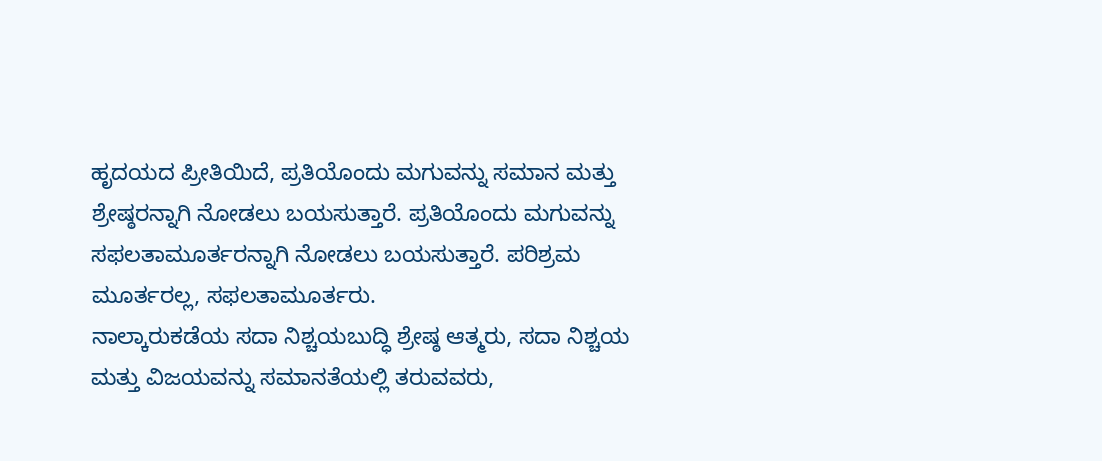ಹೃದಯದ ಪ್ರೀತಿಯಿದೆ, ಪ್ರತಿಯೊಂದು ಮಗುವನ್ನು ಸಮಾನ ಮತ್ತು ಶ್ರೇಷ್ಠರನ್ನಾಗಿ ನೋಡಲು ಬಯಸುತ್ತಾರೆ. ಪ್ರತಿಯೊಂದು ಮಗುವನ್ನು ಸಫಲತಾಮೂರ್ತರನ್ನಾಗಿ ನೋಡಲು ಬಯಸುತ್ತಾರೆ. ಪರಿಶ್ರಮ ಮೂರ್ತರಲ್ಲ, ಸಫಲತಾಮೂರ್ತರು.
ನಾಲ್ಕಾರುಕಡೆಯ ಸದಾ ನಿಶ್ಚಯಬುದ್ಧಿ ಶ್ರೇಷ್ಠ ಆತ್ಮರು, ಸದಾ ನಿಶ್ಚಯ ಮತ್ತು ವಿಜಯವನ್ನು ಸಮಾನತೆಯಲ್ಲಿ ತರುವವರು,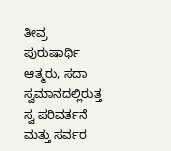ತೀವ್ರ ಪುರುಷಾರ್ಥಿ ಆತ್ಮರು, ಸದಾ ಸ್ವಮಾನದಲ್ಲಿರುತ್ತ ಸ್ವ ಪರಿವರ್ತನೆ ಮತ್ತು ಸರ್ವರ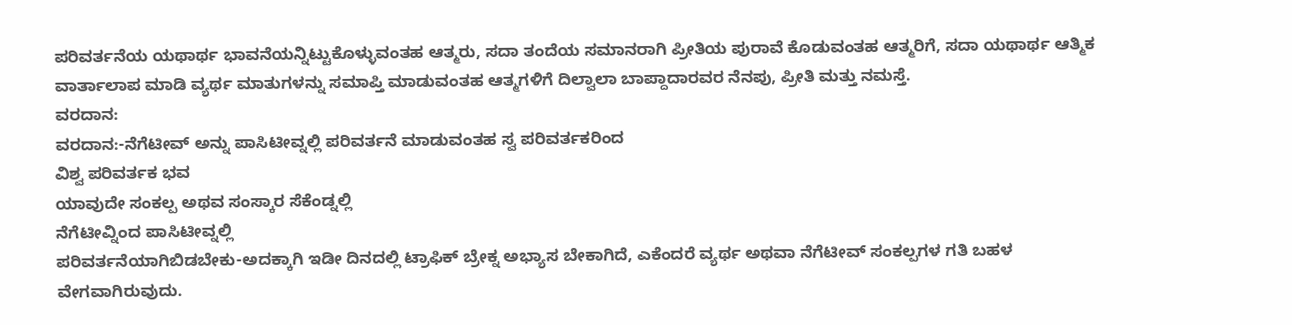ಪರಿವರ್ತನೆಯ ಯಥಾರ್ಥ ಭಾವನೆಯನ್ನಿಟ್ಟುಕೊಳ್ಳುವಂತಹ ಆತ್ಮರು, ಸದಾ ತಂದೆಯ ಸಮಾನರಾಗಿ ಪ್ರೀತಿಯ ಪುರಾವೆ ಕೊಡುವಂತಹ ಆತ್ಮರಿಗೆ, ಸದಾ ಯಥಾರ್ಥ ಆತ್ಮಿಕ ವಾರ್ತಾಲಾಪ ಮಾಡಿ ವ್ಯರ್ಥ ಮಾತುಗಳನ್ನು ಸಮಾಪ್ತಿ ಮಾಡುವಂತಹ ಆತ್ಮಗಳಿಗೆ ದಿಲ್ವಾಲಾ ಬಾಪ್ದಾದಾರವರ ನೆನಪು, ಪ್ರೀತಿ ಮತ್ತು ನಮಸ್ತೆ.
ವರದಾನ:
ವರದಾನ:-ನೆಗೆಟೀವ್ ಅನ್ನು ಪಾಸಿಟೀವ್ನಲ್ಲಿ ಪರಿವರ್ತನೆ ಮಾಡುವಂತಹ ಸ್ವ ಪರಿವರ್ತಕರಿಂದ
ವಿಶ್ವ ಪರಿವರ್ತಕ ಭವ
ಯಾವುದೇ ಸಂಕಲ್ಪ ಅಥವ ಸಂಸ್ಕಾರ ಸೆಕೆಂಡ್ನಲ್ಲಿ
ನೆಗೆಟೀವ್ನಿಂದ ಪಾಸಿಟೀವ್ನಲ್ಲಿ
ಪರಿವರ್ತನೆಯಾಗಿಬಿಡಬೇಕು-ಅದಕ್ಕಾಗಿ ಇಡೀ ದಿನದಲ್ಲಿ ಟ್ರಾಫಿಕ್ ಬ್ರೇಕ್ನ ಅಭ್ಯಾಸ ಬೇಕಾಗಿದೆ, ಎಕೆಂದರೆ ವ್ಯರ್ಥ ಅಥವಾ ನೆಗೆಟೀವ್ ಸಂಕಲ್ಪಗಳ ಗತಿ ಬಹಳ ವೇಗವಾಗಿರುವುದು.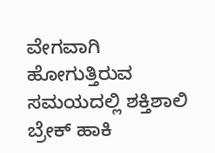ವೇಗವಾಗಿ ಹೋಗುತ್ತಿರುವ ಸಮಯದಲ್ಲಿ ಶಕ್ತಿಶಾಲಿ ಬ್ರೇಕ್ ಹಾಕಿ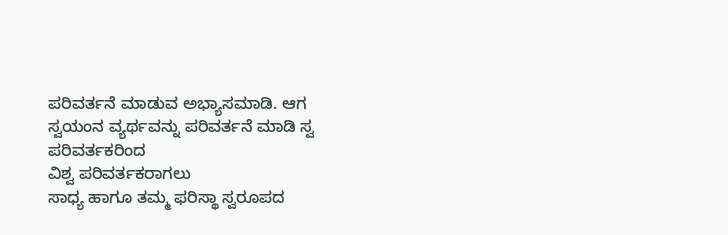ಪರಿವರ್ತನೆ ಮಾಡುವ ಅಭ್ಯಾಸಮಾಡಿ. ಆಗ ಸ್ವಯಂನ ವ್ಯರ್ಥವನ್ನು ಪರಿವರ್ತನೆ ಮಾಡಿ ಸ್ವ ಪರಿವರ್ತಕರಿಂದ
ವಿಶ್ವ ಪರಿವರ್ತಕರಾಗಲು
ಸಾಧ್ಯ ಹಾಗೂ ತಮ್ಮ ಫರಿಸ್ಥಾ ಸ್ವರೂಪದ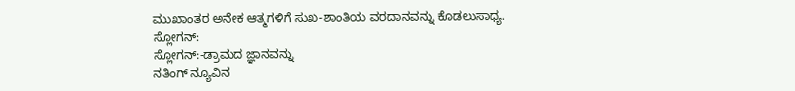ಮುಖಾಂತರ ಅನೇಕ ಆತ್ಮಗಳಿಗೆ ಸುಖ-ಶಾಂತಿಯ ವರದಾನವನ್ನು ಕೊಡಲುಸಾಧ್ಯ.
ಸ್ಲೋಗನ್:
ಸ್ಲೋಗನ್:-ಡ್ರಾಮದ ಜ್ಞಾನವನ್ನು
ನತಿಂಗ್ ನ್ಯೂವಿನ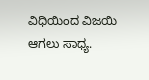ವಿಧಿಯಿಂದ ವಿಜಯಿ ಆಗಲು ಸಾಧ್ಯ.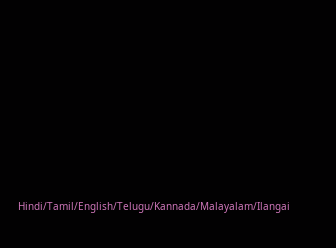Hindi/Tamil/English/Telugu/Kannada/Malayalam/Ilangai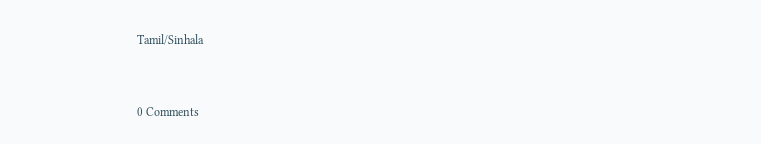Tamil/Sinhala


0 Comments